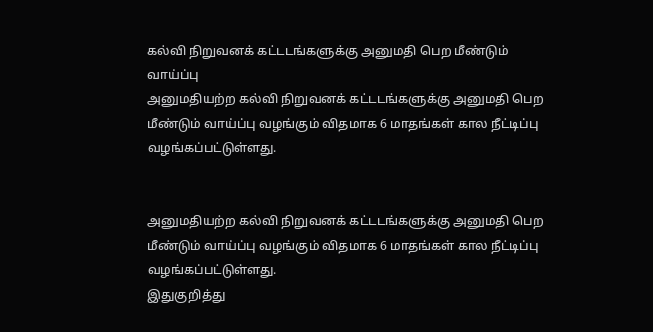கல்வி நிறுவனக் கட்டடங்களுக்கு அனுமதி பெற மீண்டும் வாய்ப்பு
அனுமதியற்ற கல்வி நிறுவனக் கட்டடங்களுக்கு அனுமதி பெற மீண்டும் வாய்ப்பு வழங்கும் விதமாக 6 மாதங்கள் கால நீட்டிப்பு வழங்கப்பட்டுள்ளது.


அனுமதியற்ற கல்வி நிறுவனக் கட்டடங்களுக்கு அனுமதி பெற மீண்டும் வாய்ப்பு வழங்கும் விதமாக 6 மாதங்கள் கால நீட்டிப்பு வழங்கப்பட்டுள்ளது.
இதுகுறித்து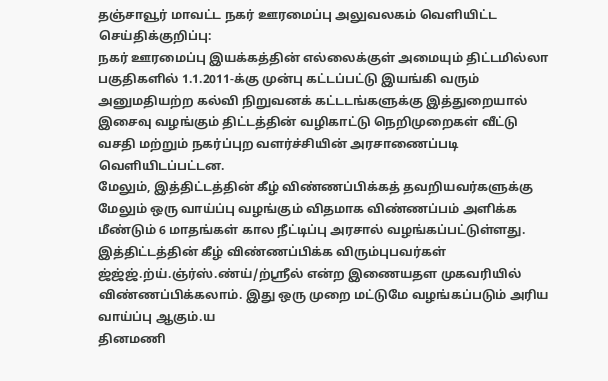தஞ்சாவூர் மாவட்ட நகர் ஊரமைப்பு அலுவலகம் வெளியிட்ட செய்திக்குறிப்பு:
நகர் ஊரமைப்பு இயக்கத்தின் எல்லைக்குள் அமையும் திட்டமில்லா பகுதிகளில் 1.1.2011-க்கு முன்பு கட்டப்பட்டு இயங்கி வரும் அனுமதியற்ற கல்வி நிறுவனக் கட்டடங்களுக்கு இத்துறையால் இசைவு வழங்கும் திட்டத்தின் வழிகாட்டு நெறிமுறைகள் வீட்டு வசதி மற்றும் நகர்ப்புற வளர்ச்சியின் அரசாணைப்படி வெளியிடப்பட்டன.
மேலும், இத்திட்டத்தின் கீழ் விண்ணப்பிக்கத் தவறியவர்களுக்கு மேலும் ஒரு வாய்ப்பு வழங்கும் விதமாக விண்ணப்பம் அளிக்க மீண்டும் 6 மாதங்கள் கால நீட்டிப்பு அரசால் வழங்கப்பட்டுள்ளது.
இத்திட்டத்தின் கீழ் விண்ணப்பிக்க விரும்புபவர்கள் ஜ்ஜ்ஜ்.ற்ய்.ஞ்ர்ஸ்.ண்ய்/ற்ஸ்ரீல் என்ற இணையதள முகவரியில் விண்ணப்பிக்கலாம். இது ஒரு முறை மட்டுமே வழங்கப்படும் அரிய வாய்ப்பு ஆகும்.ய
தினமணி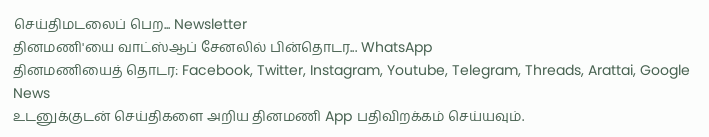செய்திமடலைப் பெற... Newsletter
தினமணி'யை வாட்ஸ்ஆப் சேனலில் பின்தொடர... WhatsApp
தினமணியைத் தொடர: Facebook, Twitter, Instagram, Youtube, Telegram, Threads, Arattai, Google News
உடனுக்குடன் செய்திகளை அறிய தினமணி App பதிவிறக்கம் செய்யவும்.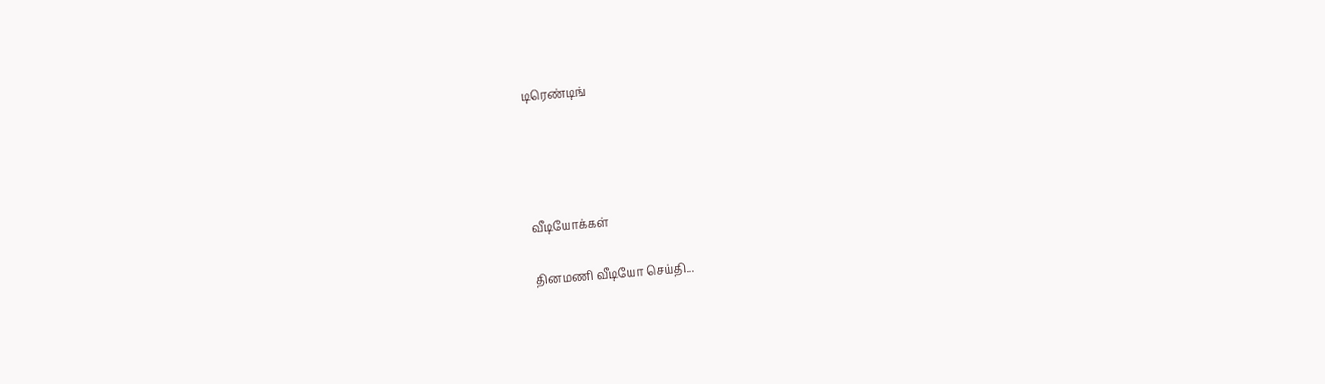டிரெண்டிங்




வீடியோக்கள்

தினமணி வீடியோ செய்தி...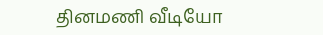தினமணி வீடியோ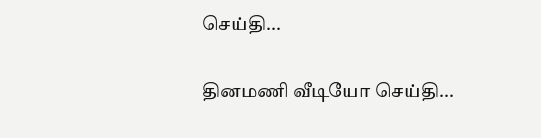செய்தி...

தினமணி வீடியோ செய்தி...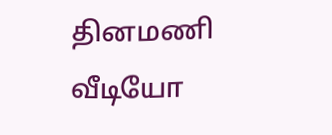தினமணி வீடியோ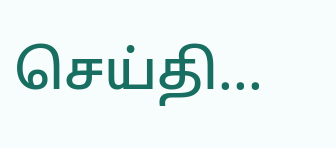செய்தி...